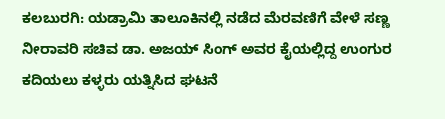ಕಲಬುರಗಿ: ಯಡ್ರಾಮಿ ತಾಲೂಕಿನಲ್ಲಿ ನಡೆದ ಮೆರವಣಿಗೆ ವೇಳೆ ಸಣ್ಣ ನೀರಾವರಿ ಸಚಿವ ಡಾ. ಅಜಯ್ ಸಿಂಗ್ ಅವರ ಕೈಯಲ್ಲಿದ್ದ ಉಂಗುರ ಕದಿಯಲು ಕಳ್ಳರು ಯತ್ನಿಸಿದ ಘಟನೆ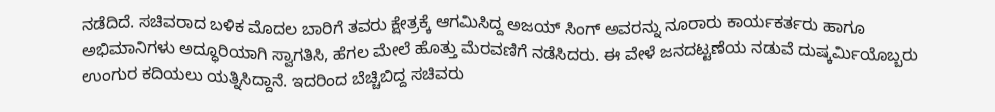ನಡೆದಿದೆ. ಸಚಿವರಾದ ಬಳಿಕ ಮೊದಲ ಬಾರಿಗೆ ತವರು ಕ್ಷೇತ್ರಕ್ಕೆ ಆಗಮಿಸಿದ್ದ ಅಜಯ್ ಸಿಂಗ್ ಅವರನ್ನು ನೂರಾರು ಕಾರ್ಯಕರ್ತರು ಹಾಗೂ ಅಭಿಮಾನಿಗಳು ಅದ್ಧೂರಿಯಾಗಿ ಸ್ವಾಗತಿಸಿ, ಹೆಗಲ ಮೇಲೆ ಹೊತ್ತು ಮೆರವಣಿಗೆ ನಡೆಸಿದರು. ಈ ವೇಳೆ ಜನದಟ್ಟಣೆಯ ನಡುವೆ ದುಷ್ಕರ್ಮಿಯೊಬ್ಬರು ಉಂಗುರ ಕದಿಯಲು ಯತ್ನಿಸಿದ್ದಾನೆ. ಇದರಿಂದ ಬೆಚ್ಚಿಬಿದ್ದ ಸಚಿವರು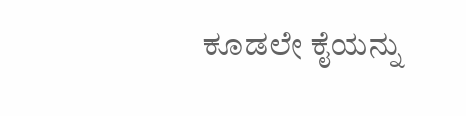ಕೂಡಲೇ ಕೈಯನ್ನು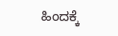ಹಿಂದಕ್ಕೆ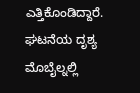ಎತ್ತಿಕೊಂಡಿದ್ದಾರೆ. ಘಟನೆಯ ದೃಶ್ಯ ಮೊಬೈಲ್ನಲ್ಲಿ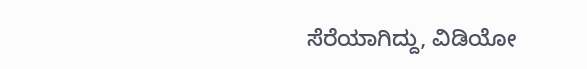ಸೆರೆಯಾಗಿದ್ದು, ವಿಡಿಯೋ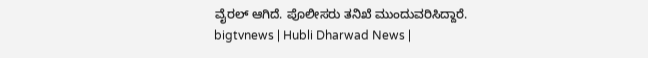ವೈರಲ್ ಆಗಿದೆ. ಪೊಲೀಸರು ತನಿಖೆ ಮುಂದುವರಿಸಿದ್ದಾರೆ.
bigtvnews | Hubli Dharwad News |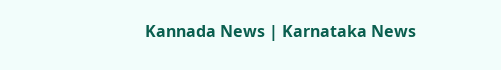Kannada News | Karnataka News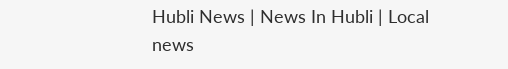Hubli News | News In Hubli | Local news